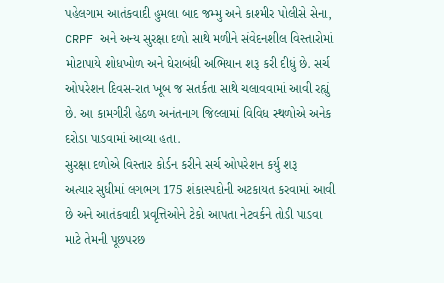પહેલગામ આતંકવાદી હુમલા બાદ જમ્મુ અને કાશ્મીર પોલીસે સેના, CRPF અને અન્ય સુરક્ષા દળો સાથે મળીને સંવેદનશીલ વિસ્તારોમાં મોટાપાયે શોધખોળ અને ઘેરાબંધી અભિયાન શરૂ કરી દીધું છે. સર્ચ ઓપરેશન દિવસ-રાત ખૂબ જ સતર્કતા સાથે ચલાવવામાં આવી રહ્યું છે. આ કામગીરી હેઠળ અનંતનાગ જિલ્લામાં વિવિધ સ્થળોએ અનેક દરોડા પાડવામાં આવ્યા હતા.
સુરક્ષા દળોએ વિસ્તાર કોર્ડન કરીને સર્ચ ઓપરેશન કર્યુ શરૂ
અત્યાર સુધીમાં લગભગ 175 શંકાસ્પદોની અટકાયત કરવામાં આવી છે અને આતંકવાદી પ્રવૃત્તિઓને ટેકો આપતા નેટવર્કને તોડી પાડવા માટે તેમની પૂછપરછ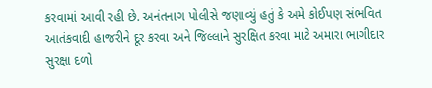કરવામાં આવી રહી છે. અનંતનાગ પોલીસે જણાવ્યું હતું કે અમે કોઈપણ સંભવિત આતંકવાદી હાજરીને દૂર કરવા અને જિલ્લાને સુરક્ષિત કરવા માટે અમારા ભાગીદાર સુરક્ષા દળો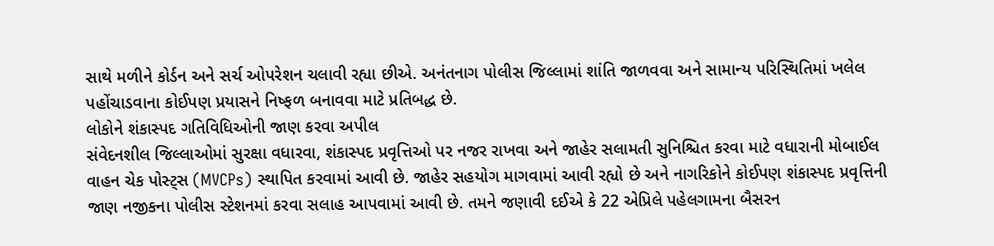સાથે મળીને કોર્ડન અને સર્ચ ઓપરેશન ચલાવી રહ્યા છીએ. અનંતનાગ પોલીસ જિલ્લામાં શાંતિ જાળવવા અને સામાન્ય પરિસ્થિતિમાં ખલેલ પહોંચાડવાના કોઈપણ પ્રયાસને નિષ્ફળ બનાવવા માટે પ્રતિબદ્ધ છે.
લોકોને શંકાસ્પદ ગતિવિધિઓની જાણ કરવા અપીલ
સંવેદનશીલ જિલ્લાઓમાં સુરક્ષા વધારવા, શંકાસ્પદ પ્રવૃત્તિઓ પર નજર રાખવા અને જાહેર સલામતી સુનિશ્ચિત કરવા માટે વધારાની મોબાઈલ વાહન ચેક પોસ્ટ્સ (MVCPs) સ્થાપિત કરવામાં આવી છે. જાહેર સહયોગ માગવામાં આવી રહ્યો છે અને નાગરિકોને કોઈપણ શંકાસ્પદ પ્રવૃત્તિની જાણ નજીકના પોલીસ સ્ટેશનમાં કરવા સલાહ આપવામાં આવી છે. તમને જણાવી દઈએ કે 22 એપ્રિલે પહેલગામના બૈસરન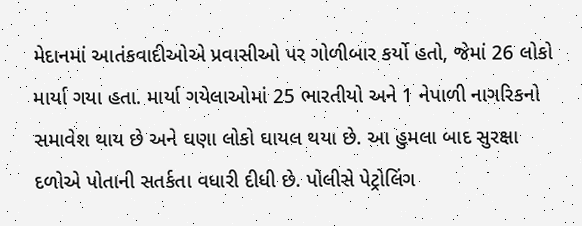મેદાનમાં આતંકવાદીઓએ પ્રવાસીઓ પર ગોળીબાર કર્યો હતો, જેમાં 26 લોકો માર્યા ગયા હતા. માર્યા ગયેલાઓમાં 25 ભારતીયો અને 1 નેપાળી નાગરિકનો સમાવેશ થાય છે અને ઘણા લોકો ઘાયલ થયા છે. આ હુમલા બાદ સુરક્ષા દળોએ પોતાની સતર્કતા વધારી દીધી છે. પોલીસે પેટ્રોલિંગ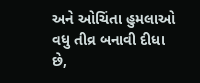અને ઓચિંતા હુમલાઓ વધુ તીવ્ર બનાવી દીધા છે,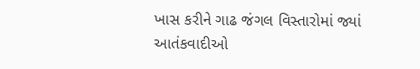ખાસ કરીને ગાઢ જંગલ વિસ્તારોમાં જ્યાં આતંકવાદીઓ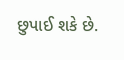છુપાઈ શકે છે.